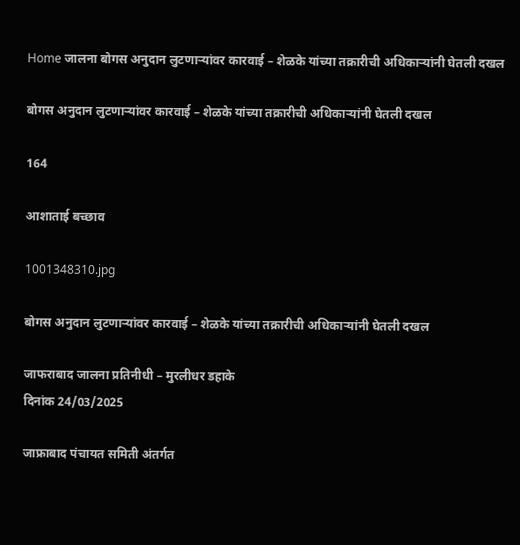Home जालना बोगस अनुदान लुटणाऱ्यांवर कारवाई – शेळके यांच्या तक्रारीची अधिकाऱ्यांनी घेतली दखल

बोगस अनुदान लुटणाऱ्यांवर कारवाई – शेळके यांच्या तक्रारीची अधिकाऱ्यांनी घेतली दखल

164

आशाताई बच्छाव

1001348310.jpg

बोगस अनुदान लुटणाऱ्यांवर कारवाई – शेळके यांच्या तक्रारीची अधिकाऱ्यांनी घेतली दखल

जाफराबाद जालना प्रतिनीधी – मुरलीधर डहाके
दिनांक 24/03/2025

जाफ्राबाद पंचायत समिती अंतर्गत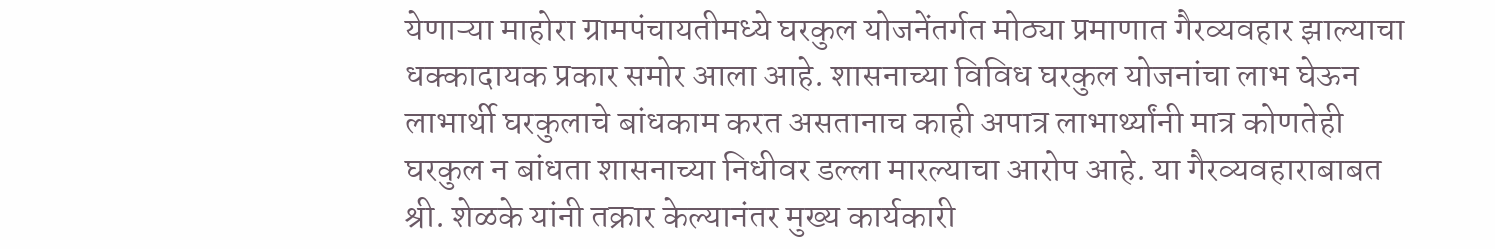येणाऱ्या माहोरा ग्रामपंचायतीमध्ये घरकुल योजनेंतर्गत मोठ्या प्रमाणात गैरव्यवहार झाल्याचा धक्कादायक प्रकार समोर आला आहे. शासनाच्या विविध घरकुल योजनांचा लाभ घेऊन लाभार्थी घरकुलाचे बांधकाम करत असतानाच काही अपात्र लाभार्थ्यांनी मात्र कोणतेही घरकुल न बांधता शासनाच्या निधीवर डल्ला मारल्याचा आरोप आहे. या गैरव्यवहाराबाबत श्री. शेळके यांनी तक्रार केल्यानंतर मुख्य कार्यकारी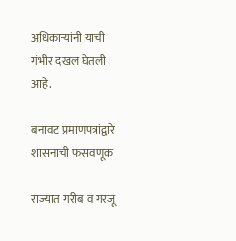अधिकाऱ्यांनी याची गंभीर दखल घेतली आहे.

बनावट प्रमाणपत्रांद्वारे शासनाची फसवणूक

राज्यात गरीब व गरजू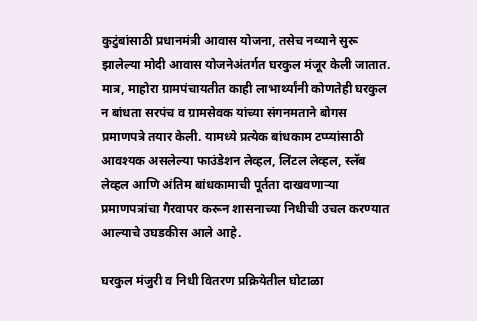कुटुंबांसाठी प्रधानमंत्री आवास योजना, तसेच नव्याने सुरू झालेल्या मोदी आवास योजनेअंतर्गत घरकुल मंजूर केली जातात. मात्र, माहोरा ग्रामपंचायतीत काही लाभार्थ्यांनी कोणतेही घरकुल न बांधता सरपंच व ग्रामसेवक यांच्या संगनमताने बोगस प्रमाणपत्रे तयार केली. यामध्ये प्रत्येक बांधकाम टप्प्यांसाठी आवश्यक असलेल्या फाउंडेशन लेव्हल, लिंटल लेव्हल, स्लॅब लेव्हल आणि अंतिम बांधकामाची पूर्तता दाखवणाऱ्या प्रमाणपत्रांचा गैरवापर करून शासनाच्या निधीची उचल करण्यात आल्याचे उघडकीस आले आहे.

घरकुल मंजुरी व निधी वितरण प्रक्रियेतील घोटाळा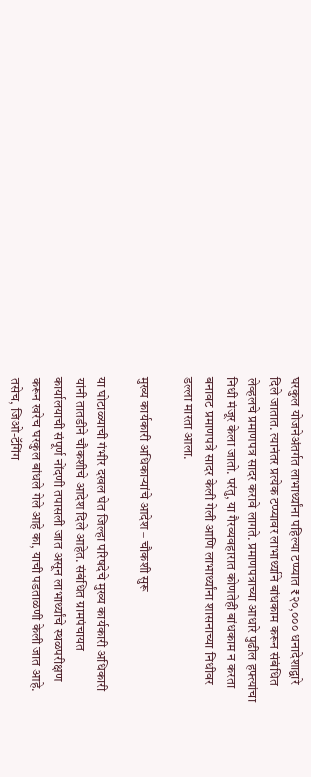घरकुल योजनेअंतर्गत लाभार्थ्यांना पहिल्या टप्प्यात ₹२०,००० धनादेशाद्वारे दिले जातात. त्यानंतर प्रत्येक टप्प्यावर लाभार्थ्याने बांधकाम करून संबंधित लेव्हलचे प्रमाणपत्र सादर करावे लागते. प्रमाणपत्राच्या आधारे पुढील हफ्त्यांचा निधी मंजूर केला जातो. परंतु, या गैरव्यवहारात कोणतेही बांधकाम न करता बनावट प्रमाणपत्रे सादर केली गेली आणि लाभार्थ्यांना शासनाच्या निधीवर डल्ला मारता आला.

मुख्य कार्यकारी अधिकाऱ्यांचे आदेश – चौकशी सुरू

या घोटाळ्याची गंभीर दखल घेत जिल्हा परिषदेचे मुख्य कार्यकारी अधिकारी यांनी तातडीने चौकशीचे आदेश दिले आहेत. संबंधित ग्रामपंचायत कार्यालयाची संपूर्ण नोंदणी तपासली जात असून लाभार्थ्यांचे स्थळपरीक्षण करून खरेच घरकुल बांधले गेले आहे का, याची पडताळणी केली जात आहे. तसेच, जिओ-टॅगिंग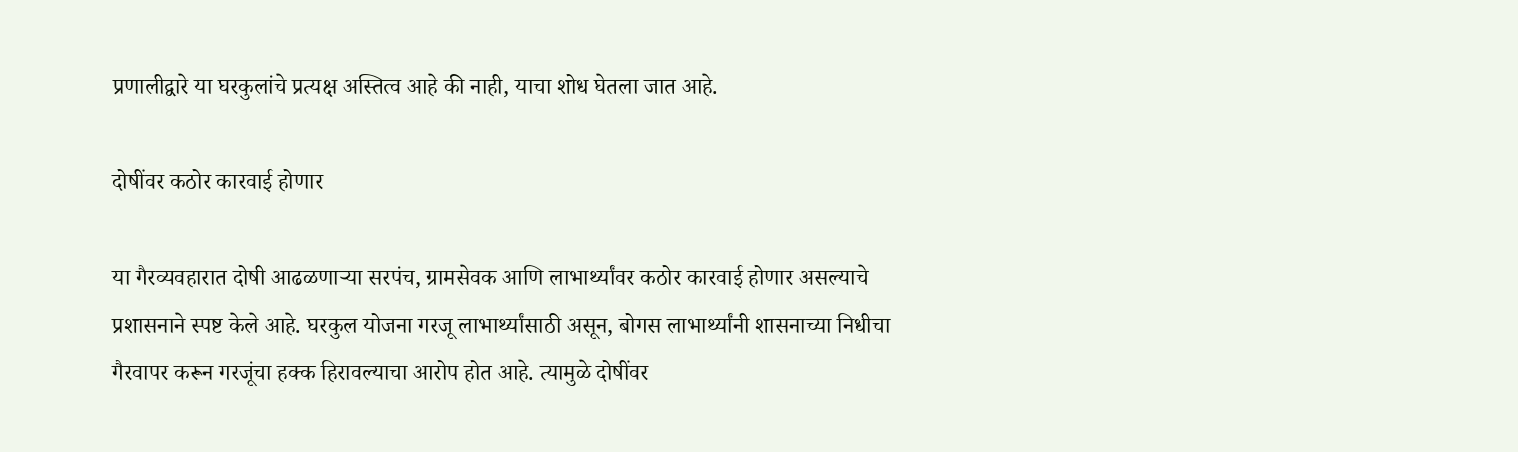प्रणालीद्वारे या घरकुलांचे प्रत्यक्ष अस्तित्व आहे की नाही, याचा शोध घेतला जात आहे.

दोषींवर कठोर कारवाई होणार

या गैरव्यवहारात दोषी आढळणाऱ्या सरपंच, ग्रामसेवक आणि लाभार्थ्यांवर कठोर कारवाई होणार असल्याचे प्रशासनाने स्पष्ट केले आहे. घरकुल योजना गरजू लाभार्थ्यांसाठी असून, बोगस लाभार्थ्यांनी शासनाच्या निधीचा गैरवापर करून गरजूंचा हक्क हिरावल्याचा आरोप होत आहे. त्यामुळे दोषींवर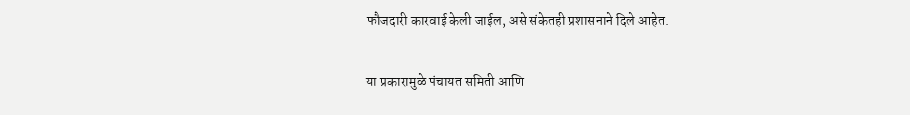फौजदारी कारवाई केली जाईल, असे संकेतही प्रशासनाने दिले आहेत.

या प्रकारामुळे पंचायत समिती आणि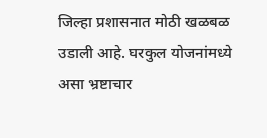जिल्हा प्रशासनात मोठी खळबळ उडाली आहे. घरकुल योजनांमध्ये असा भ्रष्टाचार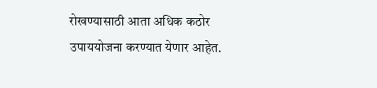रोखण्यासाठी आता अधिक कठोर उपाययोजना करण्यात येणार आहेत.